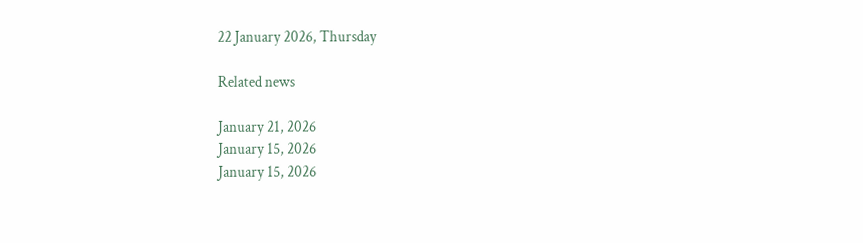22 January 2026, Thursday

Related news

January 21, 2026
January 15, 2026
January 15, 2026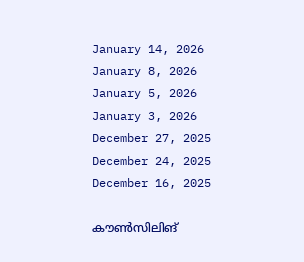January 14, 2026
January 8, 2026
January 5, 2026
January 3, 2026
December 27, 2025
December 24, 2025
December 16, 2025

കൗൺസിലിങ്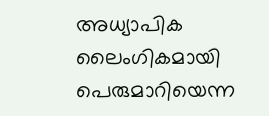അധ്യാപിക ലൈംഗികമായി പെരുമാറിയെന്ന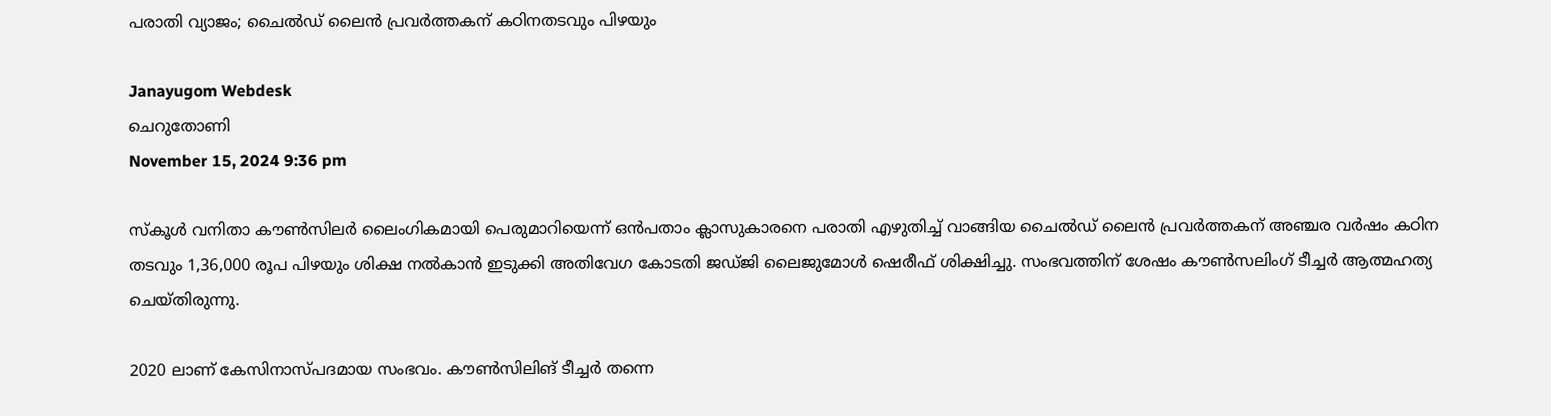പരാതി വ്യാജം; ചൈൽഡ് ലൈൻ പ്രവർത്തകന് കഠിനതടവും പിഴയും

Janayugom Webdesk
ചെറുതോണി
November 15, 2024 9:36 pm

സ്കൂൾ വനിതാ കൗൺസിലർ ലൈംഗികമായി പെരുമാറിയെന്ന് ഒൻപതാം ക്ലാസുകാരനെ പരാതി എഴുതിച്ച് വാങ്ങിയ ചൈൽഡ് ലൈൻ പ്രവർത്തകന് അഞ്ചര വർഷം കഠിന തടവും 1,36,000 രൂപ പിഴയും ശിക്ഷ നൽകാൻ ഇടുക്കി അതിവേഗ കോടതി ജഡ്ജി ലൈജുമോൾ ഷെരീഫ് ശിക്ഷിച്ചു. സംഭവത്തിന്‌ ശേഷം കൗൺസലിംഗ് ടീച്ചർ ആത്മഹത്യ ചെയ്തിരുന്നു.

2020 ലാണ് കേസിനാസ്പദമായ സംഭവം. കൗൺസിലിങ് ടീച്ചർ തന്നെ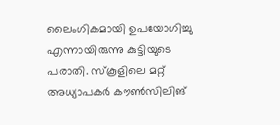ലൈംഗികമായി ഉപയോഗിച്ചു എന്നായിരുന്നു കുട്ടിയുടെ പരാതി. സ്കൂളിലെ മറ്റ് അധ്യാപകർ കൗൺസിലിങ്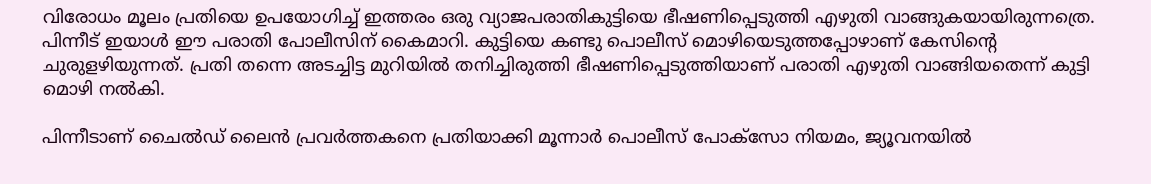വിരോധം മൂലം പ്രതിയെ ഉപയോഗിച്ച് ഇത്തരം ഒരു വ്യാജപരാതികുട്ടിയെ ഭീഷണിപ്പെടുത്തി എഴുതി വാങ്ങുകയായിരുന്നത്രെ. പിന്നീട് ഇയാൾ ഈ പരാതി പോലീസിന് കൈമാറി. കുട്ടിയെ കണ്ടു പൊലീസ് മൊഴിയെടുത്തപ്പോഴാണ് കേസിന്റെ ചുരുളഴിയുന്നത്. പ്രതി തന്നെ അടച്ചിട്ട മുറിയിൽ തനിച്ചിരുത്തി ഭീഷണിപ്പെടുത്തിയാണ് പരാതി എഴുതി വാങ്ങിയതെന്ന് കുട്ടി മൊഴി നൽകി.

പിന്നീടാണ് ചൈൽഡ് ലൈൻ പ്രവർത്തകനെ പ്രതിയാക്കി മൂന്നാർ പൊലീസ് പോക്സോ നിയമം, ജ്യൂവനയിൽ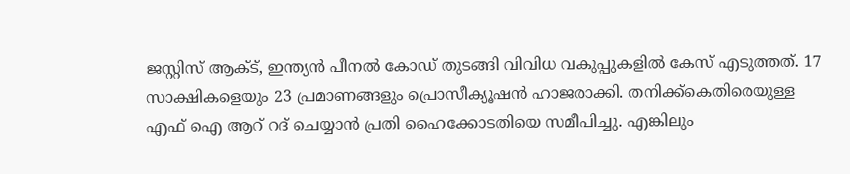ജസ്റ്റിസ് ആക്ട്, ഇന്ത്യൻ പീനൽ കോഡ് തുടങ്ങി വിവിധ വകുപ്പുകളിൽ കേസ് എടുത്തത്. 17 സാക്ഷികളെയും 23 പ്രമാണങ്ങളും പ്രൊസീക്യൂഷൻ ഹാജരാക്കി. തനിക്ക്കെതിരെയുള്ള എഫ് ഐ ആറ് റദ് ചെയ്യാൻ പ്രതി ഹൈക്കോടതിയെ സമീപിച്ചു. എങ്കിലും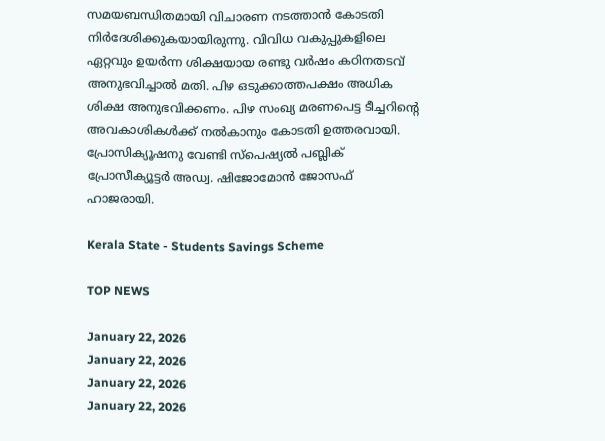സമയബന്ധിതമായി വിചാരണ നടത്താൻ കോടതി നിര്‍ദേശിക്കുകയായിരുന്നു. വിവിധ വകുപ്പുകളിലെ ഏറ്റവും ഉയർന്ന ശിക്ഷയായ രണ്ടു വർഷം കഠിനതടവ് അനുഭവിച്ചാൽ മതി. പിഴ ഒടുക്കാത്തപക്ഷം അധിക ശിക്ഷ അനുഭവിക്കണം. പിഴ സംഖ്യ മരണപെട്ട ടീച്ചറിന്റെ അവകാശികൾക്ക് നൽകാനും കോടതി ഉത്തരവായി. പ്രോസിക്യൂഷനു വേണ്ടി സ്‌പെഷ്യൽ പബ്ലിക് പ്രോസീക്യൂട്ടർ അഡ്വ. ഷിജോമോൻ ജോസഫ് ഹാജരായി.

Kerala State - Students Savings Scheme

TOP NEWS

January 22, 2026
January 22, 2026
January 22, 2026
January 22, 2026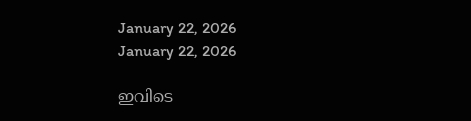January 22, 2026
January 22, 2026

ഇവിടെ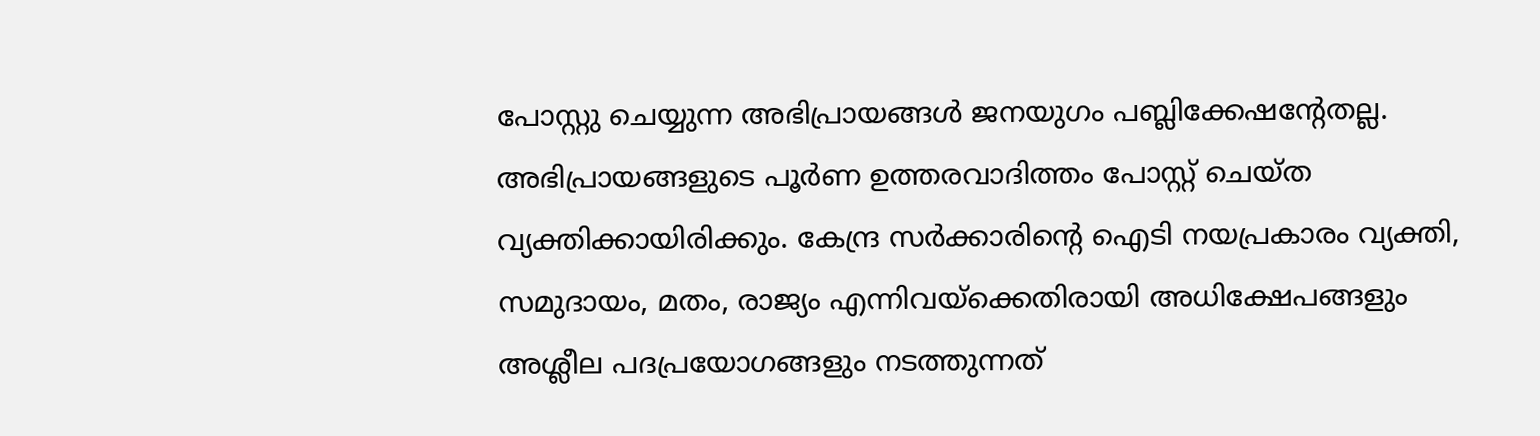പോസ്റ്റു ചെയ്യുന്ന അഭിപ്രായങ്ങള്‍ ജനയുഗം പബ്ലിക്കേഷന്റേതല്ല. അഭിപ്രായങ്ങളുടെ പൂര്‍ണ ഉത്തരവാദിത്തം പോസ്റ്റ് ചെയ്ത വ്യക്തിക്കായിരിക്കും. കേന്ദ്ര സര്‍ക്കാരിന്റെ ഐടി നയപ്രകാരം വ്യക്തി, സമുദായം, മതം, രാജ്യം എന്നിവയ്‌ക്കെതിരായി അധിക്ഷേപങ്ങളും അശ്ലീല പദപ്രയോഗങ്ങളും നടത്തുന്നത്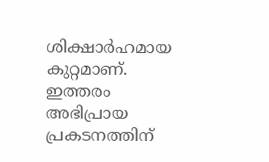ശിക്ഷാര്‍ഹമായ കുറ്റമാണ്. ഇത്തരം അഭിപ്രായ പ്രകടനത്തിന്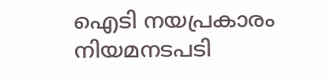ഐടി നയപ്രകാരം നിയമനടപടി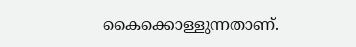കൈക്കൊള്ളുന്നതാണ്.